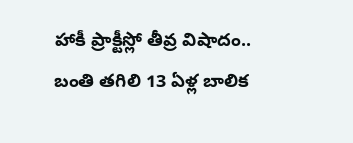హాకీ ప్రాక్టీస్లో తీవ్ర విషాదం.. బంతి తగిలి 13 ఏళ్ల బాలిక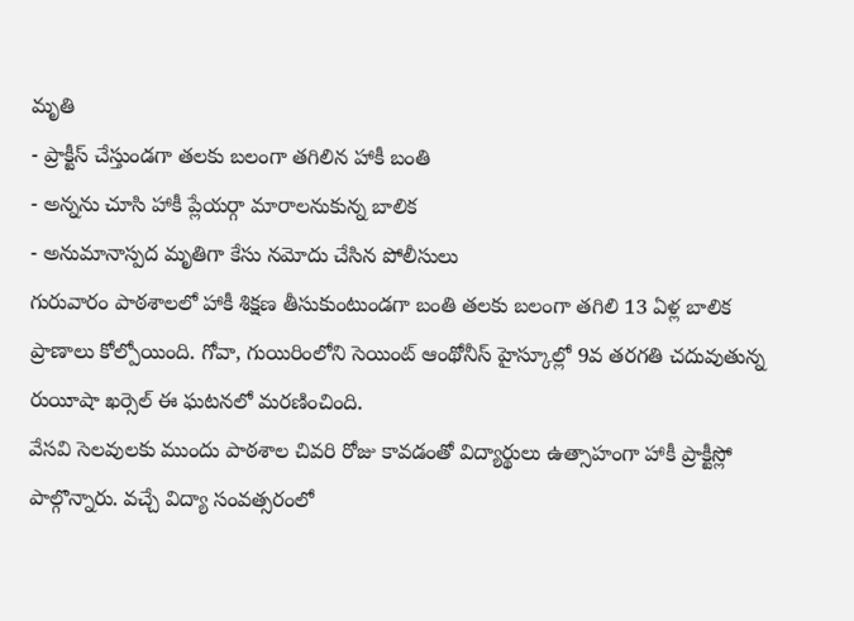మృతి
- ప్రాక్టీస్ చేస్తుండగా తలకు బలంగా తగిలిన హాకీ బంతి
- అన్నను చూసి హాకీ ప్లేయర్గా మారాలనుకున్న బాలిక
- అనుమానాస్పద మృతిగా కేసు నమోదు చేసిన పోలీసులు
గురువారం పాఠశాలలో హాకీ శిక్షణ తీసుకుంటుండగా బంతి తలకు బలంగా తగిలి 13 ఏళ్ల బాలిక ప్రాణాలు కోల్పోయింది. గోవా, గుయిరింలోని సెయింట్ ఆంథోనీస్ హైస్కూల్లో 9వ తరగతి చదువుతున్న రుయీషా ఖర్సెల్ ఈ ఘటనలో మరణించింది.
వేసవి సెలవులకు ముందు పాఠశాల చివరి రోజు కావడంతో విద్యార్థులు ఉత్సాహంగా హాకీ ప్రాక్టీస్లో పాల్గొన్నారు. వచ్చే విద్యా సంవత్సరంలో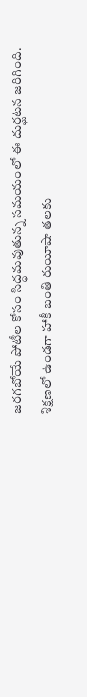జరగబోయే పోటీల కోసం సిద్ధమవుతున్న సమయంలో ఈ దుర్ఘటన జరిగింది. శిక్షణలో ఉండగా హాకీ బంతి రుయీషా తలకు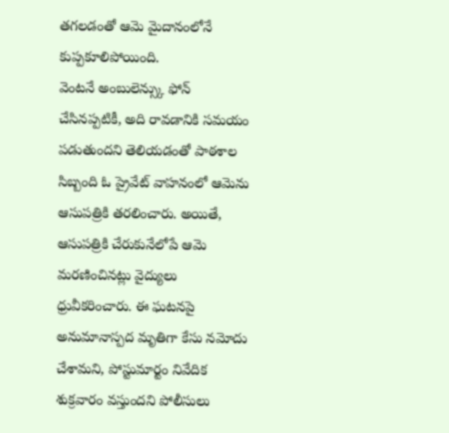తగలడంతో ఆమె మైదానంలోనే కుప్పకూలిపోయింది.
వెంటనే అంబులెన్స్కు ఫోన్ చేసినప్పటికీ, అది రావడానికి సమయం పడుతుందని తెలియడంతో పాఠశాల సిబ్బంది ఓ ప్రైవేట్ వాహనంలో ఆమెను ఆసుపత్రికి తరలించారు. అయితే, ఆసుపత్రికి చేరుకునేలోపే ఆమె మరణించినట్లు వైద్యులు ధ్రువీకరించారు. ఈ ఘటనపై అనుమానాస్పద మృతిగా కేసు నమోదు చేశామని, పోస్టుమార్టం నివేదిక శుక్రవారం వస్తుందని పోలీసులు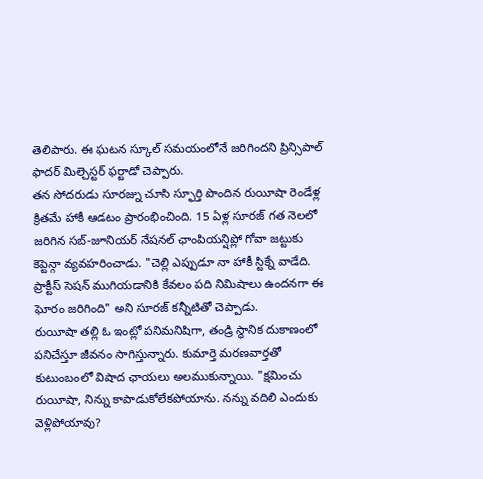తెలిపారు. ఈ ఘటన స్కూల్ సమయంలోనే జరిగిందని ప్రిన్సిపాల్ ఫాదర్ మిల్చెస్టర్ ఫర్టాడో చెప్పారు.
తన సోదరుడు సూరజ్ను చూసి స్ఫూర్తి పొందిన రుయీషా రెండేళ్ల క్రితమే హాకీ ఆడటం ప్రారంభించింది. 15 ఏళ్ల సూరజ్ గత నెలలో జరిగిన సబ్-జూనియర్ నేషనల్ ఛాంపియన్షిప్లో గోవా జట్టుకు కెప్టెన్గా వ్యవహరించాడు. "చెల్లి ఎప్పుడూ నా హాకీ స్టిక్నే వాడేది. ప్రాక్టీస్ సెషన్ ముగియడానికి కేవలం పది నిమిషాలు ఉందనగా ఈ ఘోరం జరిగింది" అని సూరజ్ కన్నీటితో చెప్పాడు.
రుయీషా తల్లి ఓ ఇంట్లో పనిమనిషిగా, తండ్రి స్థానిక దుకాణంలో పనిచేస్తూ జీవనం సాగిస్తున్నారు. కుమార్తె మరణవార్తతో కుటుంబంలో విషాద ఛాయలు అలముకున్నాయి. "క్షమించు రుయీషా, నిన్ను కాపాడుకోలేకపోయాను. నన్ను వదిలి ఎందుకు వెళ్లిపోయావు?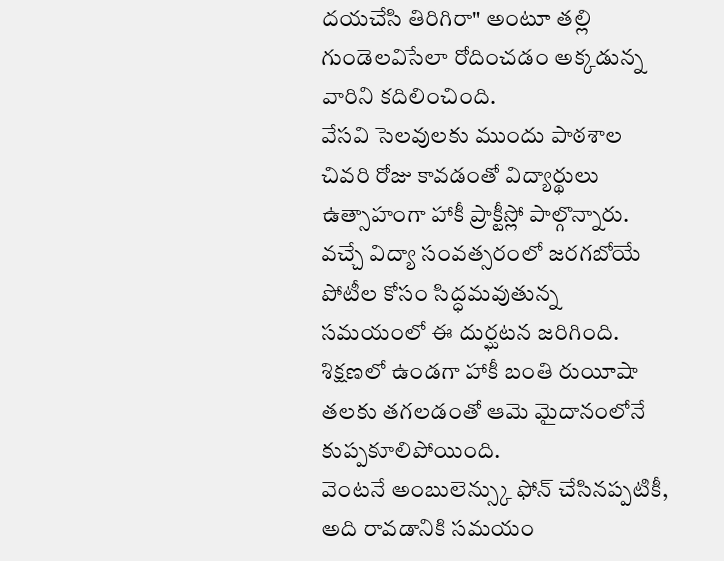దయచేసి తిరిగిరా" అంటూ తల్లి గుండెలవిసేలా రోదించడం అక్కడున్న వారిని కదిలించింది.
వేసవి సెలవులకు ముందు పాఠశాల చివరి రోజు కావడంతో విద్యార్థులు ఉత్సాహంగా హాకీ ప్రాక్టీస్లో పాల్గొన్నారు. వచ్చే విద్యా సంవత్సరంలో జరగబోయే పోటీల కోసం సిద్ధమవుతున్న సమయంలో ఈ దుర్ఘటన జరిగింది. శిక్షణలో ఉండగా హాకీ బంతి రుయీషా తలకు తగలడంతో ఆమె మైదానంలోనే కుప్పకూలిపోయింది.
వెంటనే అంబులెన్స్కు ఫోన్ చేసినప్పటికీ, అది రావడానికి సమయం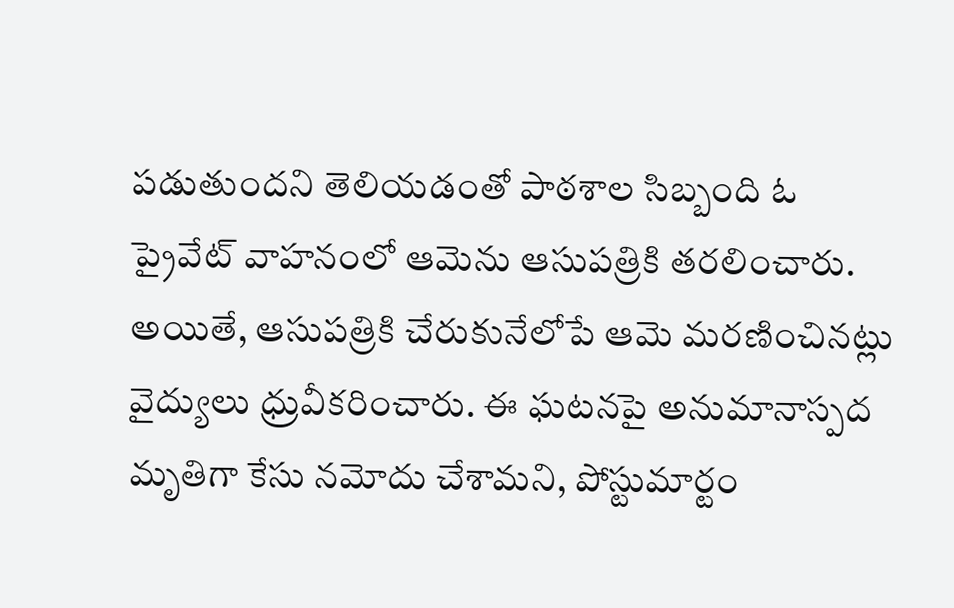పడుతుందని తెలియడంతో పాఠశాల సిబ్బంది ఓ ప్రైవేట్ వాహనంలో ఆమెను ఆసుపత్రికి తరలించారు. అయితే, ఆసుపత్రికి చేరుకునేలోపే ఆమె మరణించినట్లు వైద్యులు ధ్రువీకరించారు. ఈ ఘటనపై అనుమానాస్పద మృతిగా కేసు నమోదు చేశామని, పోస్టుమార్టం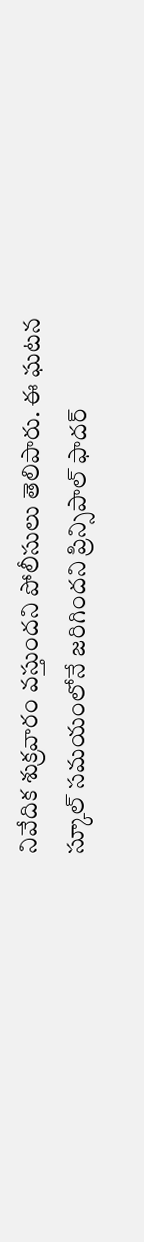నివేదిక శుక్రవారం వస్తుందని పోలీసులు తెలిపారు. ఈ ఘటన స్కూల్ సమయంలోనే జరిగిందని ప్రిన్సిపాల్ ఫాదర్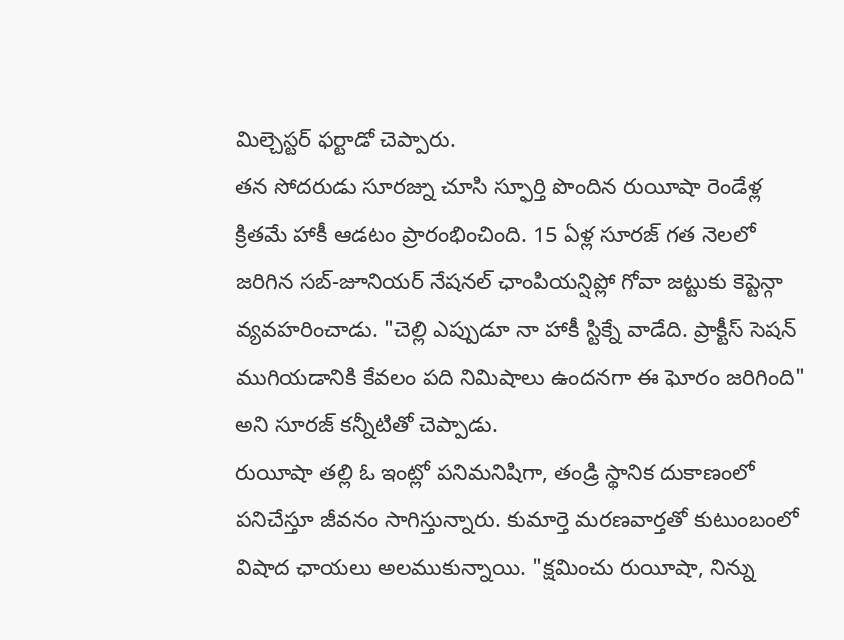మిల్చెస్టర్ ఫర్టాడో చెప్పారు.
తన సోదరుడు సూరజ్ను చూసి స్ఫూర్తి పొందిన రుయీషా రెండేళ్ల క్రితమే హాకీ ఆడటం ప్రారంభించింది. 15 ఏళ్ల సూరజ్ గత నెలలో జరిగిన సబ్-జూనియర్ నేషనల్ ఛాంపియన్షిప్లో గోవా జట్టుకు కెప్టెన్గా వ్యవహరించాడు. "చెల్లి ఎప్పుడూ నా హాకీ స్టిక్నే వాడేది. ప్రాక్టీస్ సెషన్ ముగియడానికి కేవలం పది నిమిషాలు ఉందనగా ఈ ఘోరం జరిగింది" అని సూరజ్ కన్నీటితో చెప్పాడు.
రుయీషా తల్లి ఓ ఇంట్లో పనిమనిషిగా, తండ్రి స్థానిక దుకాణంలో పనిచేస్తూ జీవనం సాగిస్తున్నారు. కుమార్తె మరణవార్తతో కుటుంబంలో విషాద ఛాయలు అలముకున్నాయి. "క్షమించు రుయీషా, నిన్ను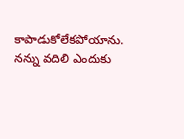కాపాడుకోలేకపోయాను. నన్ను వదిలి ఎందుకు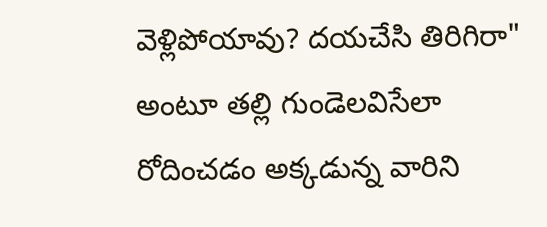వెళ్లిపోయావు? దయచేసి తిరిగిరా" అంటూ తల్లి గుండెలవిసేలా రోదించడం అక్కడున్న వారిని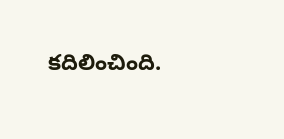కదిలించింది.